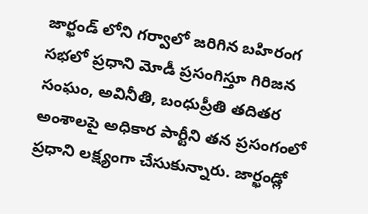జార్ఖండ్ లోని గర్వాలో జరిగిన బహిరంగ సభలో ప్రధాని మోడీ ప్రసంగిస్తూ గిరిజన సంఘం, అవినీతి, బంధుప్రీతి తదితర అంశాలపై అధికార పార్టీని తన ప్రసంగంలో ప్రధాని లక్ష్యంగా చేసుకున్నారు. జార్ఖండ్లో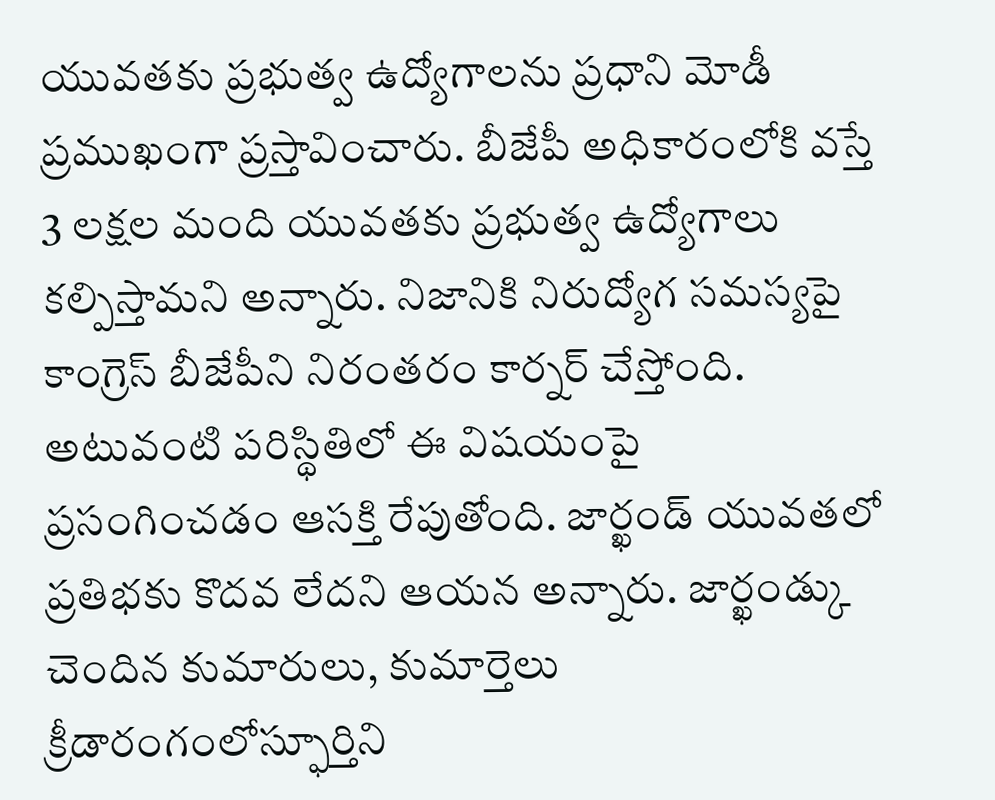యువతకు ప్రభుత్వ ఉద్యోగాలను ప్రధాని మోడీ ప్రముఖంగా ప్రస్తావించారు. బీజేపీ అధికారంలోకి వస్తే 3 లక్షల మంది యువతకు ప్రభుత్వ ఉద్యోగాలు కల్పిస్తామని అన్నారు. నిజానికి నిరుద్యోగ సమస్యపై కాంగ్రెస్ బీజేపీని నిరంతరం కార్నర్ చేస్తోంది. అటువంటి పరిస్థితిలో ఈ విషయంపై ప్రసంగించడం ఆసక్తి రేపుతోంది. జార్ఖండ్ యువతలో ప్రతిభకు కొదవ లేదని ఆయన అన్నారు. జార్ఖండ్కు చెందిన కుమారులు, కుమార్తెలు క్రీడారంగంలోస్ఫూర్తిని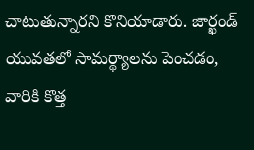చాటుతున్నారని కొనియాడారు. జార్ఖండ్ యువతలో సామర్థ్యాలను పెంచడం, వారికి కొత్త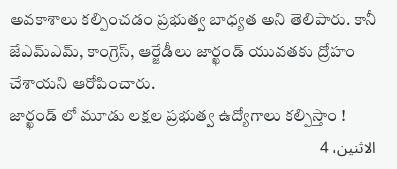అవకాశాలు కల్పించడం ప్రభుత్వ బాధ్యత అని తెలిపారు. కానీ జేఎమ్ఎమ్, కాంగ్రెస్, ఆర్జేడీలు జార్ఖండ్ యువతకు ద్రోహం చేశాయని ఆరోపించారు.
జార్ఖండ్ లో మూడు లక్షల ప్రభుత్వ ఉద్యోగాలు కల్పిస్తాం !
الاثنين، 4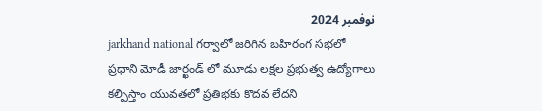نوفمبر 2024
jarkhand national గర్వాలో జరిగిన బహిరంగ సభలో ప్రధాని మోడీ జార్ఖండ్ లో మూడు లక్షల ప్రభుత్వ ఉద్యోగాలు కల్పిస్తాం యువతలో ప్రతిభకు కొదవ లేదని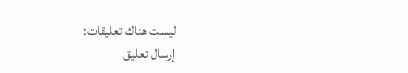ليست هناك تعليقات:
إرسال تعليق